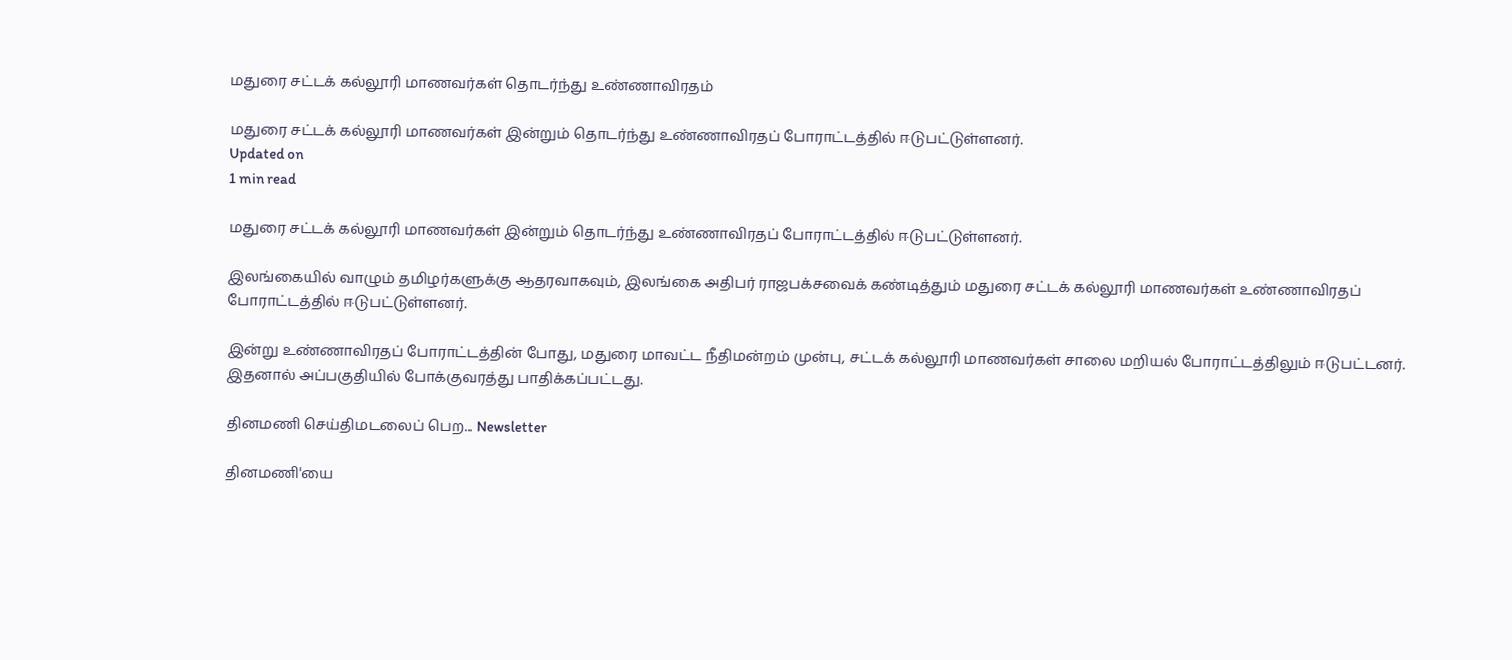மதுரை சட்டக் கல்லூரி மாணவர்கள் தொடர்ந்து உண்ணாவிரதம்

மதுரை சட்டக் கல்லூரி மாணவர்கள் இன்றும் தொடர்ந்து உண்ணாவிரதப் போராட்டத்தில் ஈடுபட்டுள்ளனர்.
Updated on
1 min read

மதுரை சட்டக் கல்லூரி மாணவர்கள் இன்றும் தொடர்ந்து உண்ணாவிரதப் போராட்டத்தில் ஈடுபட்டுள்ளனர்.

இலங்கையில் வாழும் தமிழர்களுக்கு ஆதரவாகவும், இலங்கை அதிபர் ராஜபக்சவைக் கண்டித்தும் மதுரை சட்டக் கல்லூரி மாணவர்கள் உண்ணாவிரதப் போராட்டத்தில் ஈடுபட்டுள்ளனர்.

இன்று உண்ணாவிரதப் போராட்டத்தின் போது, மதுரை மாவட்ட நீதிமன்றம் முன்பு, சட்டக் கல்லூரி மாணவர்கள் சாலை மறியல் போராட்டத்திலும் ஈடுபட்டனர். இதனால் அப்பகுதியில் போக்குவரத்து பாதிக்கப்பட்டது.

தினமணி செய்திமடலைப் பெற... Newsletter

தினமணி'யை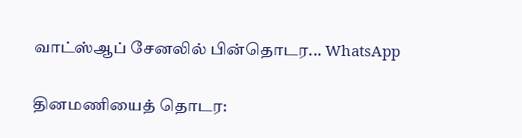வாட்ஸ்ஆப் சேனலில் பின்தொடர... WhatsApp

தினமணியைத் தொடர: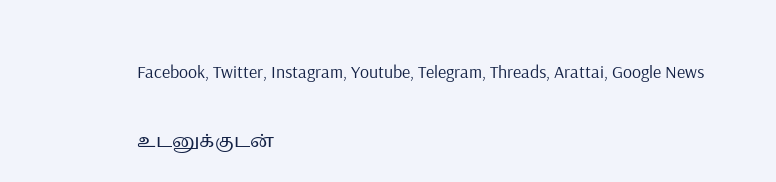Facebook, Twitter, Instagram, Youtube, Telegram, Threads, Arattai, Google News

உடனுக்குடன்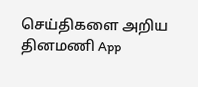செய்திகளை அறிய தினமணி App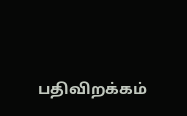பதிவிறக்கம்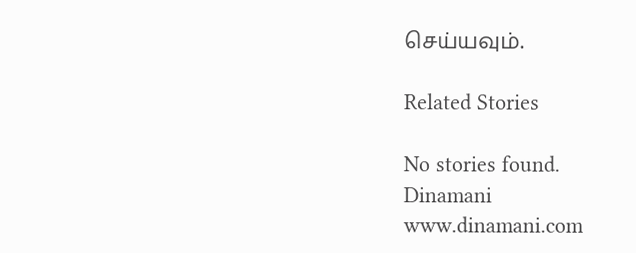செய்யவும்.

Related Stories

No stories found.
Dinamani
www.dinamani.com